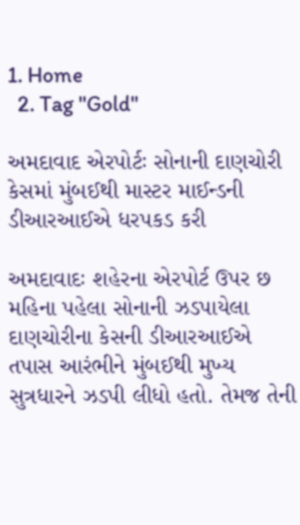1. Home
  2. Tag "Gold"

અમદાવાદ એરપોર્ટઃ સોનાની દાણચોરી કેસમાં મુંબઈથી માસ્ટર માઈન્ડની ડીઆરઆઈએ ધરપકડ કરી

અમદાવાદઃ શહેરના એરપોર્ટ ઉપર છ મહિના પહેલા સોનાની ઝડપાયેલા દાણચોરીના કેસની ડીઆરઆઈએ તપાસ આરંભીને મુંબઈથી મુખ્ય સુત્રધારને ઝડપી લીધો હતો. તેમજ તેની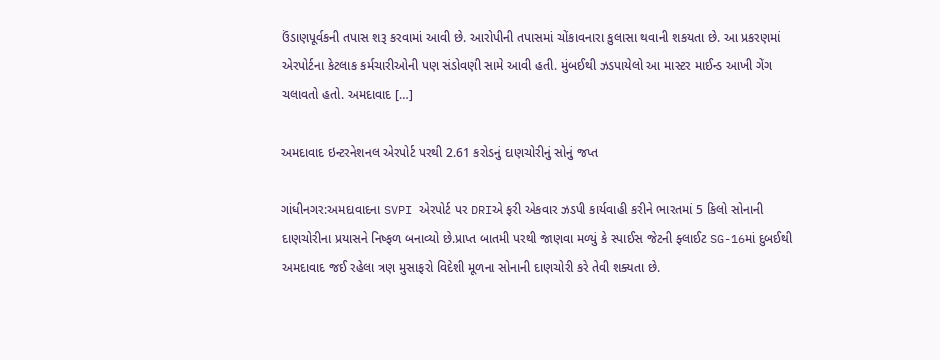ઉંડાણપૂર્વકની તપાસ શરૂ કરવામાં આવી છે. આરોપીની તપાસમાં ચોંકાવનારા કુલાસા થવાની શકયતા છે. આ પ્રકરણમાં એરપોર્ટના કેટલાક કર્મચારીઓની પણ સંડોવણી સામે આવી હતી. મુંબઈથી ઝડપાયેલો આ માસ્ટર માઈન્ડ આખી ગેંગ ચલાવતો હતો. અમદાવાદ […]

અમદાવાદ ઇન્ટરનેશનલ એરપોર્ટ પરથી 2.61 કરોડનું દાણચોરીનું સોનું જપ્ત

ગાંધીનગર:અમદાવાદના SVPI એરપોર્ટ પર DRIએ ફરી એકવાર ઝડપી કાર્યવાહી કરીને ભારતમાં 5 કિલો સોનાની દાણચોરીના પ્રયાસને નિષ્ફળ બનાવ્યો છે.પ્રાપ્ત બાતમી પરથી જાણવા મળ્યું કે સ્પાઈસ જેટની ફ્લાઈટ SG-16માં દુબઈથી અમદાવાદ જઈ રહેલા ત્રણ મુસાફરો વિદેશી મૂળના સોનાની દાણચોરી કરે તેવી શક્યતા છે.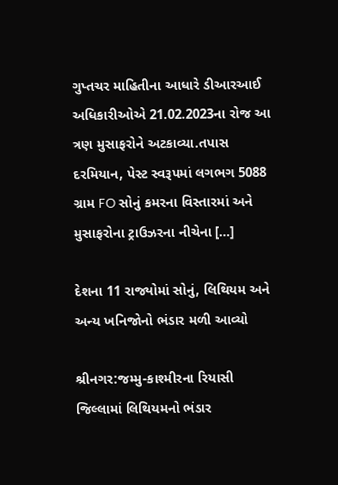ગુપ્તચર માહિતીના આધારે ડીઆરઆઈ અધિકારીઓએ 21.02.2023ના રોજ આ ત્રણ મુસાફરોને અટકાવ્યા.તપાસ દરમિયાન, પેસ્ટ સ્વરૂપમાં લગભગ 5088 ગ્રામ FO સોનું કમરના વિસ્તારમાં અને મુસાફરોના ટ્રાઉઝરના નીચેના […]

દેશના 11 રાજ્યોમાં સોનું, લિથિયમ અને અન્ય ખનિજોનો ભંડાર મળી આવ્યો

શ્રીનગર:જમ્મુ-કાશ્મીરના રિયાસી જિલ્લામાં લિથિયમનો ભંડાર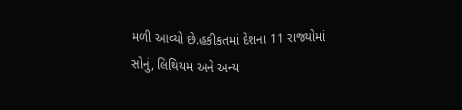મળી આવ્યો છે.હકીકતમાં દેશના 11 રાજ્યોમાં સોનું, લિથિયમ અને અન્ય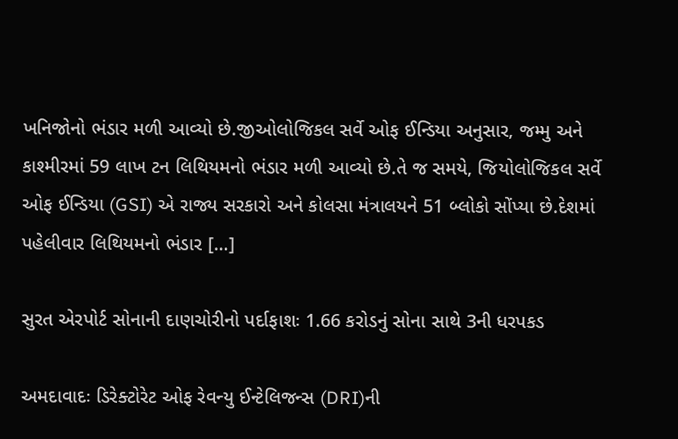ખનિજોનો ભંડાર મળી આવ્યો છે.જીઓલોજિકલ સર્વે ઓફ ઈન્ડિયા અનુસાર, જમ્મુ અને કાશ્મીરમાં 59 લાખ ટન લિથિયમનો ભંડાર મળી આવ્યો છે.તે જ સમયે, જિયોલોજિકલ સર્વે ઓફ ઈન્ડિયા (GSI) એ રાજ્ય સરકારો અને કોલસા મંત્રાલયને 51 બ્લોકો સોંપ્યા છે.દેશમાં પહેલીવાર લિથિયમનો ભંડાર […]

સુરત એરપોર્ટ સોનાની દાણચોરીનો પર્દાફાશઃ 1.66 કરોડનું સોના સાથે 3ની ધરપકડ

અમદાવાદઃ ડિરેક્ટોરેટ ઓફ રેવન્યુ ઈન્ટેલિજન્સ (DRI)ની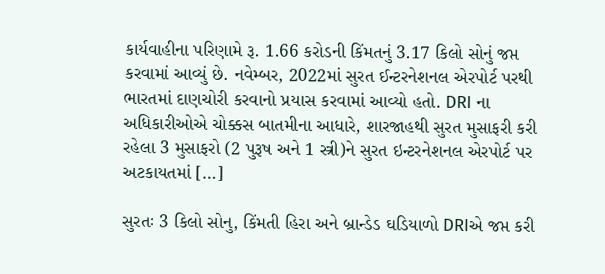કાર્યવાહીના પરિણામે રૂ. 1.66 કરોડની કિંમતનું 3.17 કિલો સોનું જપ્ત કરવામાં આવ્યું છે. નવેમ્બર, 2022માં સુરત ઈન્ટરનેશનલ એરપોર્ટ પરથી ભારતમાં દાણચોરી કરવાનો પ્રયાસ કરવામાં આવ્યો હતો. DRI ના અધિકારીઓએ ચોક્કસ બાતમીના આધારે, શારજાહથી સુરત મુસાફરી કરી રહેલા 3 મુસાફરો (2 પુરૂષ અને 1 સ્ત્રી)ને સુરત ઇન્ટરનેશનલ એરપોર્ટ પર અટકાયતમાં […]

સુરતઃ 3 કિલો સોનુ, કિંમતી હિરા અને બ્રાન્ડેડ ઘડિયાળો DRIએ જપ્ત કરી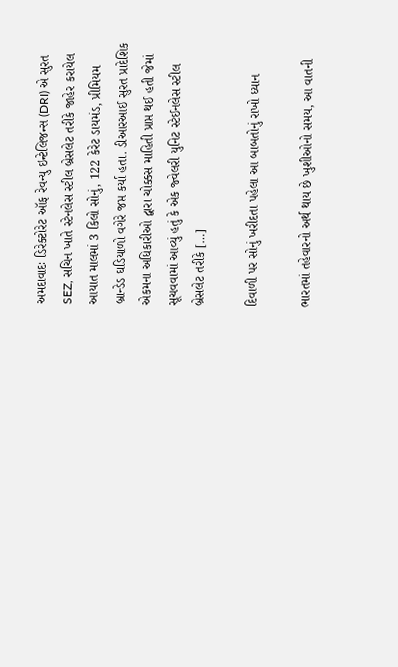અમદાવાદઃ ડિરેક્ટોરેટ ઑફ રેવન્યુ ઇન્ટેલિજન્સ (DRI) એ સુરત SEZ, સચિન ખાતે સ્ટેનલેસ સ્ટીલ બ્રેસલેટ તરીકે જાહેર કરાયેલ આયાત માલમાં 3 કિલો સોનું, 122 કેરેટ ડાયમંડ, પ્રીમિયમ બ્રાન્ડેડ ઘડિયાળો વગેરે જપ્ત કર્યા હતા. ડીઆરઆઈ સુરત પ્રાદેશિક એકમના અધિકારીઓ દ્વારા ચોક્કસ માહિતી પ્રાપ્ત થઈ હતી જેમાં સૂચવવામાં આવ્યું હતું કે એક જ્વેલરી યુનિટ સ્ટેઈનલેસ સ્ટીલ બ્રેસલેટ તરીકે […]

દિવાળી પર સોનું ખરીદતા પહેલા આ બાબતોનું રાખો ધ્યાન

ભારતમાં તહેવારનો અર્થ થાય છે ખુશીઓનો સમય, આ વાતની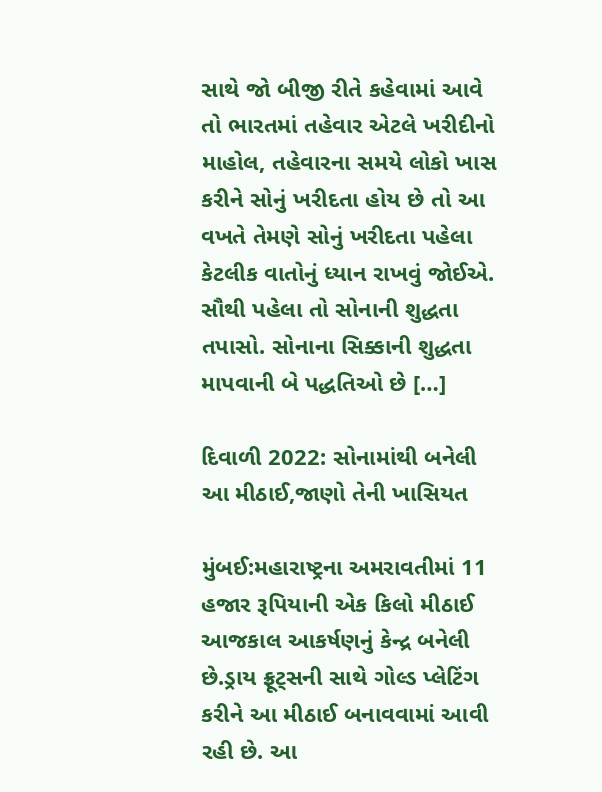સાથે જો બીજી રીતે કહેવામાં આવે તો ભારતમાં તહેવાર એટલે ખરીદીનો માહોલ, તહેવારના સમયે લોકો ખાસ કરીને સોનું ખરીદતા હોય છે તો આ વખતે તેમણે સોનું ખરીદતા પહેલા કેટલીક વાતોનું ધ્યાન રાખવું જોઈએ. સૌથી પહેલા તો સોનાની શુદ્ધતા તપાસો. સોનાના સિક્કાની શુદ્ધતા માપવાની બે પદ્ધતિઓ છે […]

દિવાળી 2022: સોનામાંથી બનેલી આ મીઠાઈ,જાણો તેની ખાસિયત

મુંબઈ:મહારાષ્ટ્રના અમરાવતીમાં 11 હજાર રૂપિયાની એક કિલો મીઠાઈ આજકાલ આકર્ષણનું કેન્દ્ર બનેલી છે.ડ્રાય ફ્રૂટ્સની સાથે ગોલ્ડ પ્લેટિંગ કરીને આ મીઠાઈ બનાવવામાં આવી રહી છે. આ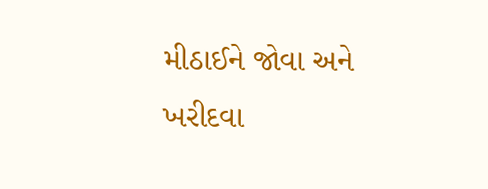મીઠાઈને જોવા અને ખરીદવા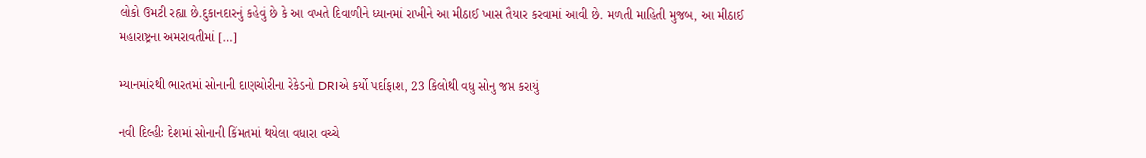લોકો ઉમટી રહ્યા છે.દુકાનદારનું કહેવું છે કે આ વખતે દિવાળીને ધ્યાનમાં રાખીને આ મીઠાઈ ખાસ તૈયાર કરવામાં આવી છે. મળતી માહિતી મુજબ, આ મીઠાઈ મહારાષ્ટ્રના અમરાવતીમાં […]

મ્યાનમાંરથી ભારતમાં સોનાની દાણચોરીના રેકેડનો DRIએ કર્યો પર્દાફાશ, 23 કિલોથી વધુ સોનુ જપ્ત કરાયું

નવી દિલ્હીઃ દેશમાં સોનાની કિંમતમાં થયેલા વધારા વચ્ચે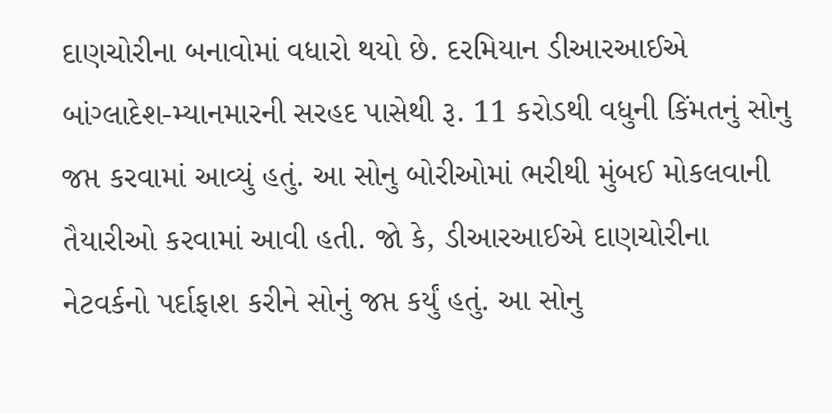દાણચોરીના બનાવોમાં વધારો થયો છે. દરમિયાન ડીઆરઆઈએ બાંગ્લાદેશ-મ્યાનમારની સરહદ પાસેથી રૂ. 11 કરોડથી વધુની કિંમતનું સોનુ જપ્ત કરવામાં આવ્યું હતું. આ સોનુ બોરીઓમાં ભરીથી મુંબઈ મોકલવાની તૈયારીઓ કરવામાં આવી હતી. જો કે, ડીઆરઆઈએ દાણચોરીના નેટવર્કનો પર્દાફાશ કરીને સોનું જપ્ત કર્યું હતું. આ સોનુ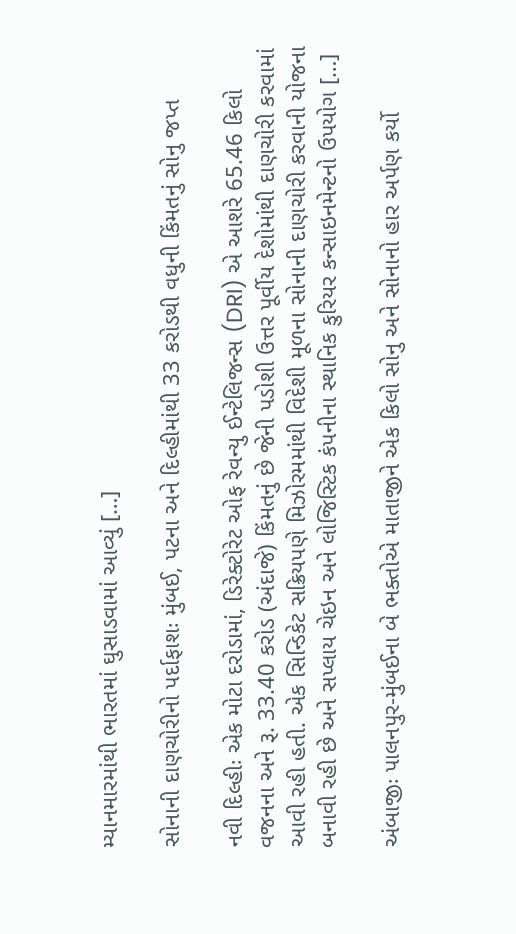મ્યાનમારમાંથી ભારતમાં ઘુસાડવામાં આવ્યું […]

સોનાની દાણચોરીનો પર્દાફાશઃ મુંબઈ, પટના અને દિલ્હીમાંથી 33 કરોડથી વધુની કિંમતનું સોનુ જપ્ત

નવી દિલ્હીઃ એક મોટા દરોડામાં, ડિરેક્ટોરેટ ઓફ રેવન્યુ ઈન્ટેલિજન્સ (DRI) એ આશરે 65.46 કિલો વજનના અને રૂ. 33.40 કરોડ (અંદાજે) કિંમતનું છે જેની પડોશી ઉત્તર પૂર્વીય દેશોમાંથી દાણચોરી કરવામાં આવી રહી હતી. એક સિન્ડિકેટ સક્રિયપણે મિઝોરમમાંથી વિદેશી મૂળના સોનાની દાણચોરી કરવાની યોજના બનાવી રહી છે અને સપ્લાય ચેઇન અને લોજિસ્ટિક કંપનીના સ્થાનિક કુરિયર કન્સાઇનમેન્ટનો ઉપયોગ […]

અંબાજીઃ પાલનપુર-મુંબઈના બે ભક્તોએ માતાજીને એક કિલો સોનુ અને સોનાનો હાર અર્પણ કર્યો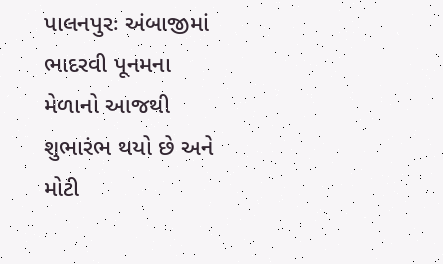પાલનપુરઃ અંબાજીમાં ભાદરવી પૂનમના મેળાનો આજથી શુભારંભ થયો છે અને મોટી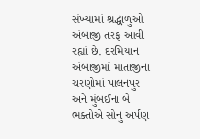સંખ્યામાં શ્રદ્ધાળુઓ અંબાજી તરફ આવી રહ્યાં છે. દરમિયાન અંબાજીમાં માતાજીના ચરણોમાં પાલનપુર અને મુંબઈના બે ભક્તોએ સોનુ અર્પણ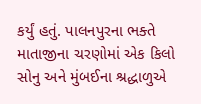કર્યું હતું. પાલનપુરના ભક્તે માતાજીના ચરણોમાં એક કિલો સોનુ અને મુંબઈના શ્રદ્ધાળુએ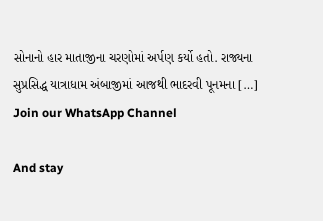સોનાનો હાર માતાજીના ચરણોમાં અર્પણ કર્યો હતો. રાજ્યના સુપ્રસિદ્ધ યાત્રાધામ અંબાજીમાં આજથી ભાદરવી પૂનમના […]
Join our WhatsApp Channel

And stay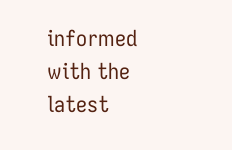informed with the latest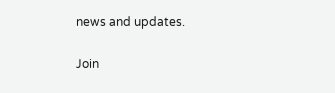news and updates.

Join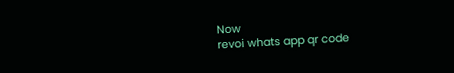Now
revoi whats app qr code